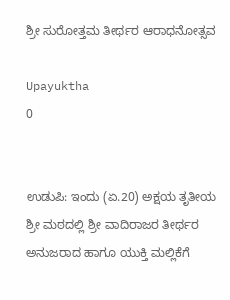ಶ್ರೀ ಸುರೋತ್ತಮ ತೀರ್ಥರ ಆರಾಧನೋತ್ಸವ

Upayuktha
0


ಉಡುಪಿ: ಇಂದು (ಏ.20) ಅಕ್ಷಯ ತೃತೀಯ ಶ್ರೀ ಮಠದಲ್ಲಿ ಶ್ರೀ ವಾದಿರಾಜರ ತೀರ್ಥರ ಅನುಜರಾದ ಹಾಗೂ ಯುಕ್ತಿ ಮಲ್ಲಿಕೆಗೆ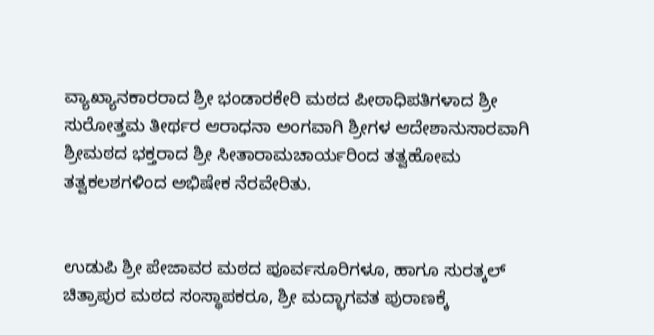ವ್ಯಾಖ್ಯಾನಕಾರರಾದ ಶ್ರೀ ಭಂಡಾರಕೇರಿ ಮಠದ ಪೀಠಾಧಿಪತಿಗಳಾದ ಶ್ರೀ ಸುರೋತ್ತಮ ತೀರ್ಥರ ಆರಾಧನಾ ಅಂಗವಾಗಿ ಶ್ರೀಗಳ ಆದೇಶಾನುಸಾರವಾಗಿ ಶ್ರೀಮಠದ ಭಕ್ತರಾದ ಶ್ರೀ ಸೀತಾರಾಮಚಾರ್ಯರಿಂದ ತತ್ವಹೋಮ ತತ್ವಕಲಶಗಳಿಂದ ಅಭಿಷೇಕ ನೆರವೇರಿತು.


ಉಡುಪಿ ಶ್ರೀ ಪೇಜಾವರ ಮಠದ ಪೂರ್ವಸೂರಿಗಳೂ, ಹಾಗೂ ಸುರತ್ಕಲ್ ಚಿತ್ರಾಪುರ ಮಠದ ಸಂಸ್ಥಾಪಕರೂ, ಶ್ರೀ ಮದ್ಭಾಗವತ ಪುರಾಣಕ್ಕೆ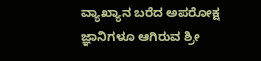ವ್ಯಾಖ್ಯಾನ ಬರೆದ ಅಪರೋಕ್ಷ ಜ್ಞಾನಿಗಳೂ ಆಗಿರುವ ಶ್ರೀ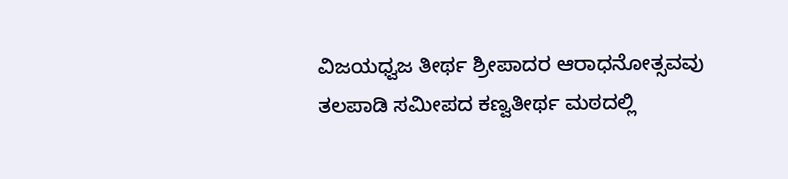ವಿಜಯಧ್ವಜ ತೀರ್ಥ ಶ್ರೀಪಾದರ ಆರಾಧನೋತ್ಸವವು ತಲಪಾಡಿ ಸಮೀಪದ ಕಣ್ವತೀರ್ಥ ಮಠದಲ್ಲಿ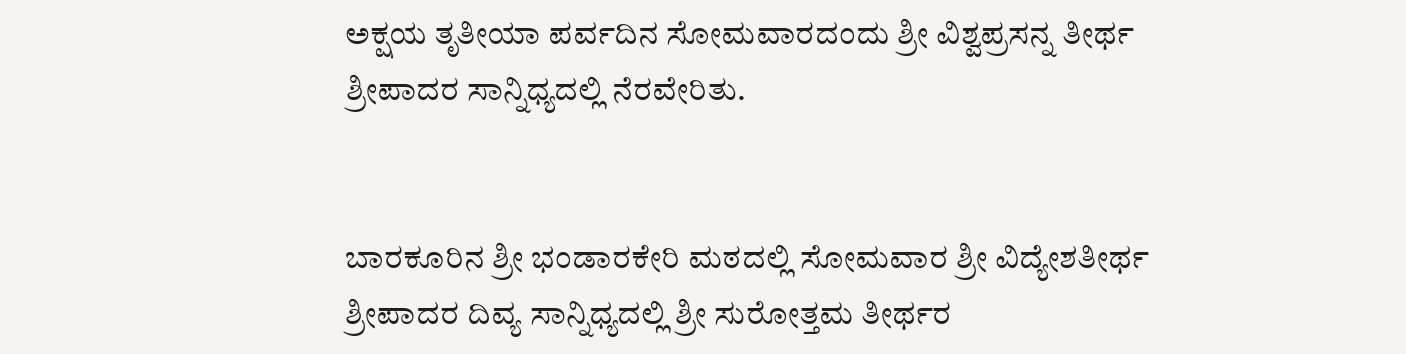ಅಕ್ಷಯ ತೃತೀಯಾ ಪರ್ವದಿನ ಸೋಮವಾರದಂದು ಶ್ರೀ ವಿಶ್ವಪ್ರಸನ್ನ ತೀರ್ಥ ಶ್ರೀಪಾದರ ಸಾನ್ನಿಧ್ಯದಲ್ಲಿ ನೆರವೇರಿತು.


ಬಾರಕೂರಿನ ಶ್ರೀ ಭಂಡಾರಕೇರಿ ಮಠದಲ್ಲಿ ಸೋಮವಾರ ಶ್ರೀ ವಿದ್ಯೇಶತೀರ್ಥ ಶ್ರೀಪಾದರ ದಿವ್ಯ ಸಾನ್ನಿಧ್ಯದಲ್ಲಿ ಶ್ರೀ ಸುರೋತ್ತಮ ತೀರ್ಥರ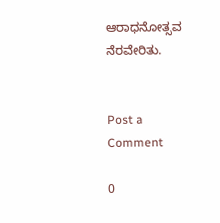ಆರಾಧನೋತ್ಸವ ನೆರವೇರಿತು.


Post a Comment

0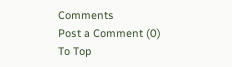Comments
Post a Comment (0)
To Top